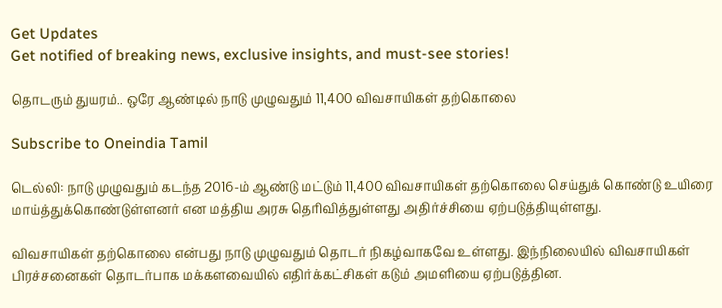Get Updates
Get notified of breaking news, exclusive insights, and must-see stories!

தொடரும் துயரம்.. ஒரே ஆண்டில் நாடு முழுவதும் 11,400 விவசாயிகள் தற்கொலை

Subscribe to Oneindia Tamil

டெல்லி: நாடு முழுவதும் கடந்த 2016-ம் ஆண்டு மட்டும் 11,400 விவசாயிகள் தற்கொலை செய்துக் கொண்டு உயிரை மாய்த்துக்கொண்டுள்ளனர் என மத்திய அரசு தெரிவித்துள்ளது அதிர்ச்சியை ஏற்படுத்தியுள்ளது.

விவசாயிகள் தற்கொலை என்பது நாடு முழுவதும் தொடர் நிகழ்வாகவே உள்ளது. இந்நிலையில் விவசாயிகள் பிரச்சனைகள் தொடர்பாக மக்களவையில் எதிர்க்கட்சிகள் கடும் அமளியை ஏற்படுத்தின.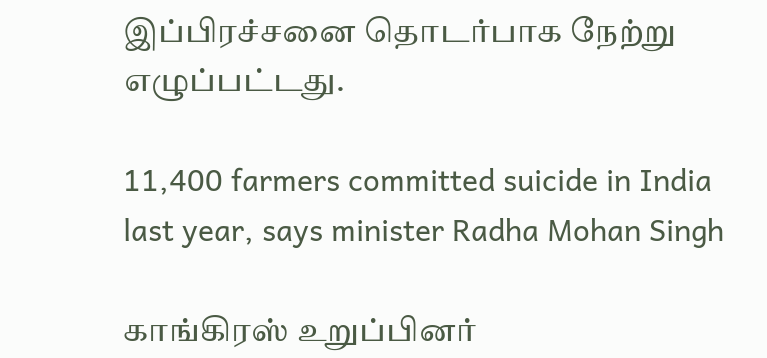இப்பிரச்சனை தொடர்பாக நேற்று எழுப்பட்டது.

11,400 farmers committed suicide in India last year, says minister Radha Mohan Singh

காங்கிரஸ் உறுப்பினர்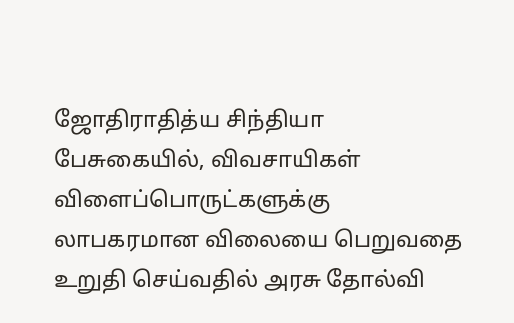ஜோதிராதித்ய சிந்தியா பேசுகையில், விவசாயிகள் விளைப்பொருட்களுக்கு லாபகரமான விலையை பெறுவதை உறுதி செய்வதில் அரசு தோல்வி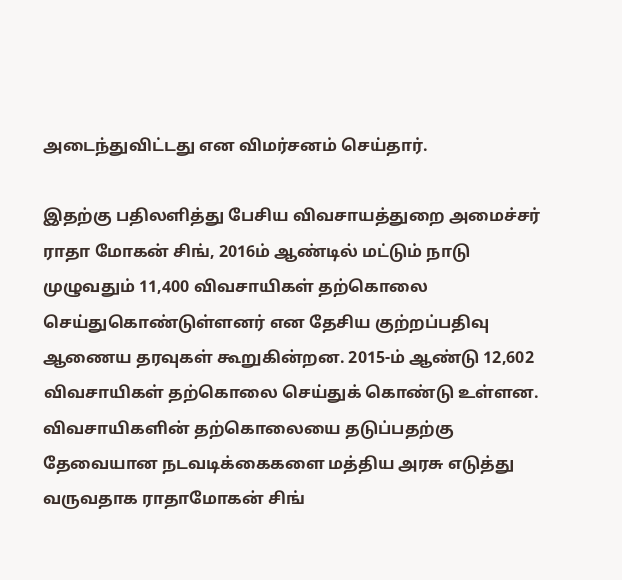அடைந்துவிட்டது என விமர்சனம் செய்தார்.

இதற்கு பதிலளித்து பேசிய விவசாயத்துறை அமைச்சர் ராதா மோகன் சிங், 2016ம் ஆண்டில் மட்டும் நாடு முழுவதும் 11,400 விவசாயிகள் தற்கொலை செய்துகொண்டுள்ளனர் என தேசிய குற்றப்பதிவு ஆணைய தரவுகள் கூறுகின்றன. 2015-ம் ஆண்டு 12,602 விவசாயிகள் தற்கொலை செய்துக் கொண்டு உள்ளன. விவசாயிகளின் தற்கொலையை தடுப்பதற்கு தேவையான நடவடிக்கைகளை மத்திய அரசு எடுத்து வருவதாக ராதாமோகன் சிங்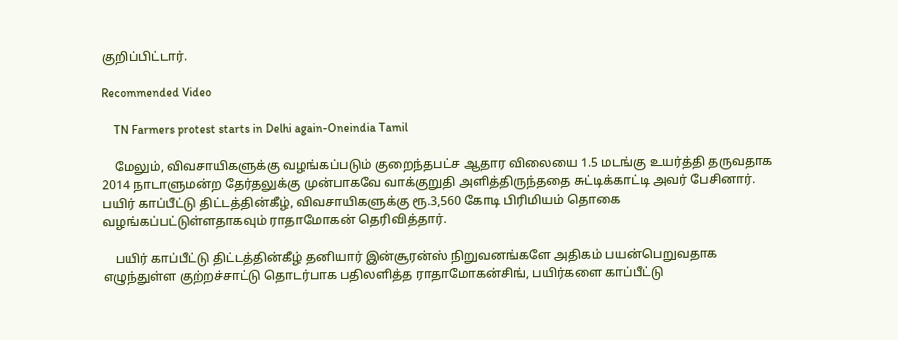குறிப்பிட்டார்.

Recommended Video

    TN Farmers protest starts in Delhi again-Oneindia Tamil

    மேலும், விவசாயிகளுக்கு வழங்கப்படும் குறைந்தபட்ச ஆதார விலையை 1.5 மடங்கு உயர்த்தி தருவதாக 2014 நாடாளுமன்ற தேர்தலுக்கு முன்பாகவே வாக்குறுதி அளித்திருந்ததை சுட்டிக்காட்டி அவர் பேசினார். பயிர் காப்பீட்டு திட்டத்தின்கீழ், விவசாயிகளுக்கு ரூ.3,560 கோடி பிரிமியம் தொகை வழங்கப்பட்டுள்ளதாகவும் ராதாமோகன் தெரிவித்தார்.

    பயிர் காப்பீட்டு திட்டத்தின்கீழ் தனியார் இன்சூரன்ஸ் நிறுவனங்களே அதிகம் பயன்பெறுவதாக எழுந்துள்ள குற்றச்சாட்டு தொடர்பாக பதிலளித்த ராதாமோகன்சிங், பயிர்களை காப்பீட்டு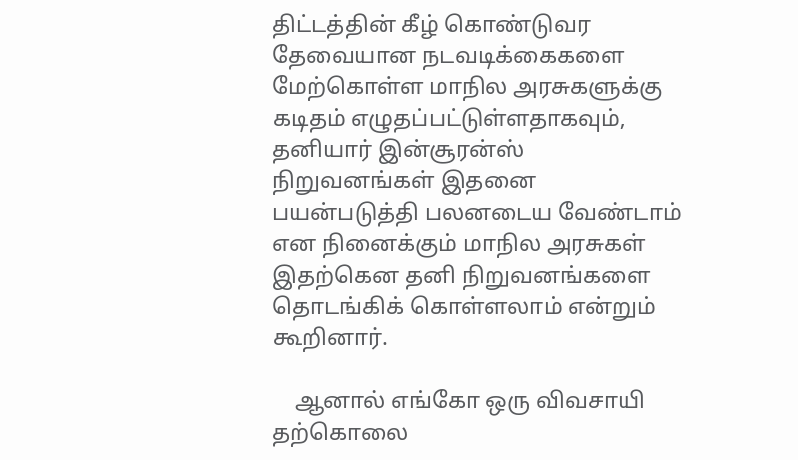திட்டத்தின் கீழ் கொண்டுவர தேவையான நடவடிக்கைகளை மேற்கொள்ள மாநில அரசுகளுக்கு கடிதம் எழுதப்பட்டுள்ளதாகவும், தனியார் இன்சூரன்ஸ் நிறுவனங்கள் இதனை பயன்படுத்தி பலனடைய வேண்டாம் என நினைக்கும் மாநில அரசுகள் இதற்கென தனி நிறுவனங்களை தொடங்கிக் கொள்ளலாம் என்றும் கூறினார்.

    ஆனால் எங்கோ ஒரு விவசாயி தற்கொலை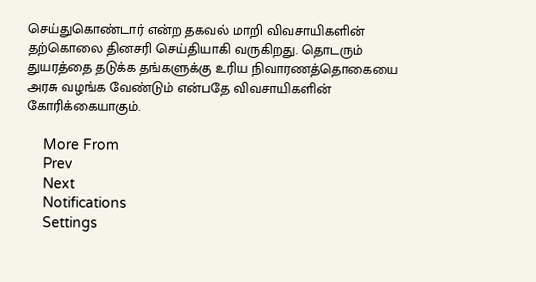செய்துகொண்டார் என்ற தகவல் மாறி விவசாயிகளின் தற்கொலை தினசரி செய்தியாகி வருகிறது. தொடரும் துயரத்தை தடுக்க தங்களுக்கு உரிய நிவாரணத்தொகையை அரசு வழங்க வேண்டும் என்பதே விவசாயிகளின் கோரிக்கையாகும்.

    More From
    Prev
    Next
    Notifications
    Settings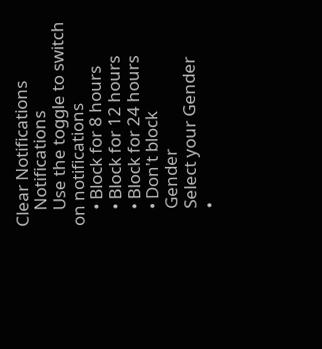Clear Notifications
    Notifications
    Use the toggle to switch on notifications
    • Block for 8 hours
    • Block for 12 hours
    • Block for 24 hours
    • Don't block
    Gender
    Select your Gender
    •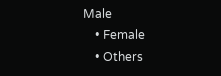Male
    • Female
    • Others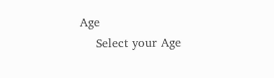Age
    Select your Age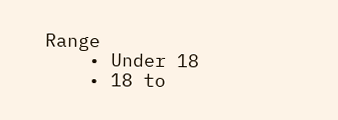Range
    • Under 18
    • 18 to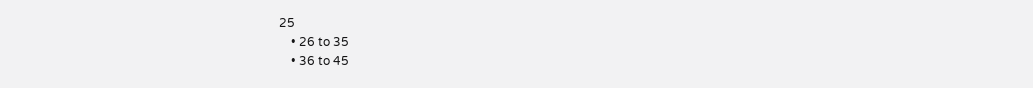25
    • 26 to 35
    • 36 to 45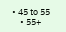• 45 to 55
    • 55+